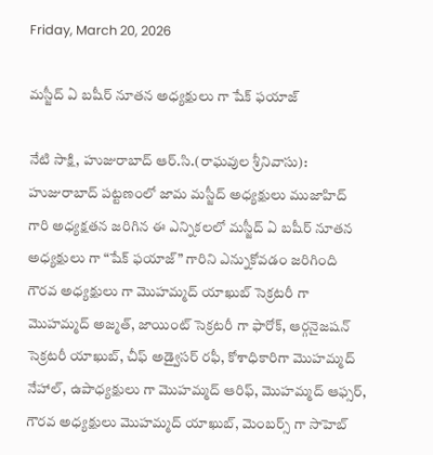Friday, March 20, 2026

మస్జీద్ ఏ బషీర్ నూతన అధ్యక్షులు గా షేక్ ఫయాజ్

నేటి సాక్షి, హుజురాబాద్ ఆర్.సి.(రాఘవుల శ్రీనివాసు):
హుజురాబాద్ పట్టణంలో జామ మస్జీద్ అధ్యక్షులు ముజాహిద్ గారి అధ్యక్షతన జరిగిన ఈ ఎన్నికలలో మస్జీద్ ఏ బషీర్ నూతన అధ్యక్షులు గా “షేక్ ఫయాజ్” గారిని ఎన్నుకోవడం జరిగింది గౌరవ అధ్యక్షులు గా మొహమ్మద్ యాఖుబ్ సెక్రటరీ గా మొహమ్మద్ అజ్మత్, జాయింట్ సెక్రటరీ గా ఫారోక్, ఆర్గనైజషన్ సెక్రటరీ యాఖుబ్, చీఫ్ అడ్వైసర్ రఫీ, కోశాధికారిగా మొహమ్మద్ నేహాల్, ఉపాధ్యక్షులు గా మొహమ్మద్ ఆరిఫ్, మొహమ్మద్ ఆఫ్సర్, గౌరవ అధ్యక్షులు మొహమ్మద్ యాఖుబ్, మెంబర్స్ గా సాహెబ్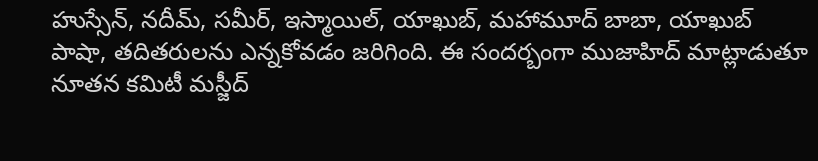హుస్సేన్, నదీమ్, సమీర్, ఇస్మాయిల్, యాఖుబ్, మహామూద్ బాబా, యాఖుబ్ పాషా, తదితరులను ఎన్నకోవడం జరిగింది. ఈ సందర్బంగా ముజాహిద్ మాట్లాడుతూ నూతన కమిటీ మస్జీద్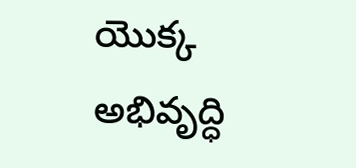యొక్క అభివృద్ధి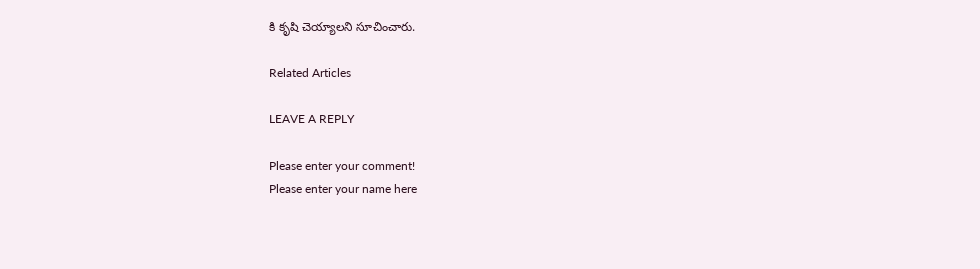కి కృషి చెయ్యాలని సూచించారు.

Related Articles

LEAVE A REPLY

Please enter your comment!
Please enter your name here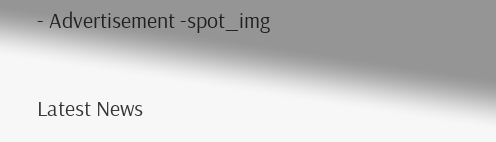- Advertisement -spot_img

Latest News